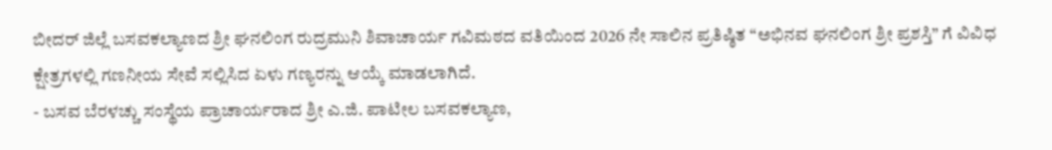ಬೀದರ್ ಜಿಲ್ಲೆ ಬಸವಕಲ್ಯಾಣದ ಶ್ರೀ ಘನಲಿಂಗ ರುದ್ರಮುನಿ ಶಿವಾಚಾರ್ಯ ಗವಿಮಠದ ವತಿಯಿಂದ 2026 ನೇ ಸಾಲಿನ ಪ್ರತಿಷ್ಠಿತ “ಅಭಿನವ ಘನಲಿಂಗ ಶ್ರೀ ಪ್ರಶಸ್ತಿ” ಗೆ ವಿವಿಧ ಕ್ಷೇತ್ರಗಳಲ್ಲಿ ಗಣನೀಯ ಸೇವೆ ಸಲ್ಲಿಸಿದ ಏಳು ಗಣ್ಯರನ್ನು ಆಯ್ಕೆ ಮಾಡಲಾಗಿದೆ.
- ಬಸವ ಬೆರಳಚ್ಚು ಸಂಸ್ಥೆಯ ಪ್ರಾಚಾರ್ಯರಾದ ಶ್ರೀ ಎ.ಜಿ. ಪಾಟೀಲ ಬಸವಕಲ್ಯಾಣ,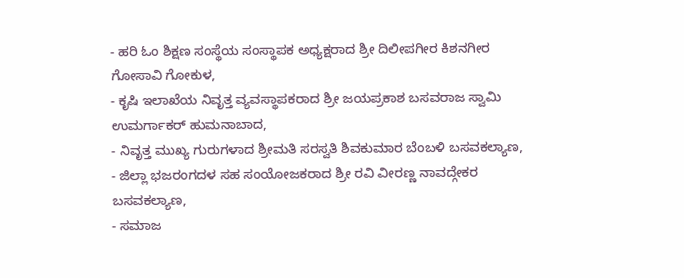- ಹರಿ ಓಂ ಶಿಕ್ಷಣ ಸಂಸ್ಥೆಯ ಸಂಸ್ಥಾಪಕ ಅಧ್ಯಕ್ಷರಾದ ಶ್ರೀ ದಿಲೀಪಗೀರ ಕಿಶನಗೀರ ಗೋಸಾವಿ ಗೋಕುಳ,
- ಕೃಷಿ ಇಲಾಖೆಯ ನಿವೃತ್ತ ವ್ಯವಸ್ಥಾಪಕರಾದ ಶ್ರೀ ಜಯಪ್ರಕಾಶ ಬಸವರಾಜ ಸ್ವಾಮಿ ಉಮರ್ಗಾಕರ್ ಹುಮನಾಬಾದ,
- ನಿವೃತ್ತ ಮುಖ್ಯ ಗುರುಗಳಾದ ಶ್ರೀಮತಿ ಸರಸ್ವತಿ ಶಿವಕುಮಾರ ಬೆಂಬಳಿ ಬಸವಕಲ್ಯಾಣ,
- ಜಿಲ್ಲಾ ಭಜರಂಗದಳ ಸಹ ಸಂಯೋಜಕರಾದ ಶ್ರೀ ರವಿ ವೀರಣ್ಣ ನಾವದ್ಗೇಕರ ಬಸವಕಲ್ಯಾಣ,
- ಸಮಾಜ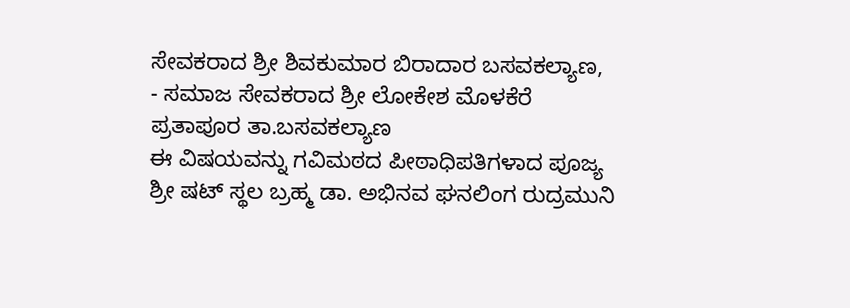ಸೇವಕರಾದ ಶ್ರೀ ಶಿವಕುಮಾರ ಬಿರಾದಾರ ಬಸವಕಲ್ಯಾಣ,
- ಸಮಾಜ ಸೇವಕರಾದ ಶ್ರೀ ಲೋಕೇಶ ಮೊಳಕೆರೆ ಪ್ರತಾಪೂರ ತಾ.ಬಸವಕಲ್ಯಾಣ
ಈ ವಿಷಯವನ್ನು ಗವಿಮಠದ ಪೀಠಾಧಿಪತಿಗಳಾದ ಪೂಜ್ಯ ಶ್ರೀ ಷಟ್ ಸ್ಥಲ ಬ್ರಹ್ಮ ಡಾ. ಅಭಿನವ ಘನಲಿಂಗ ರುದ್ರಮುನಿ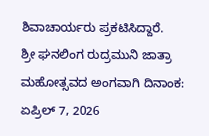ಶಿವಾಚಾರ್ಯರು ಪ್ರಕಟಿಸಿದ್ದಾರೆ.
ಶ್ರೀ ಘನಲಿಂಗ ರುದ್ರಮುನಿ ಜಾತ್ರಾ ಮಹೋತ್ಸವದ ಅಂಗವಾಗಿ ದಿನಾಂಕ: ಏಪ್ರಿಲ್ 7, 2026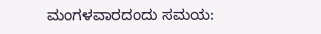ಮಂಗಳವಾರದಂದು ಸಮಯ: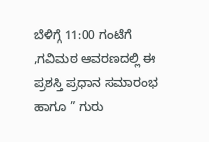ಬೆಳಿಗ್ಗೆ 11:00 ಗಂಟೆಗೆ ,ಗವಿಮಠ ಆವರಣದಲ್ಲಿ ಈ ಪ್ರಶಸ್ತಿ ಪ್ರಧಾನ ಸಮಾರಂಭ ಹಾಗೂ ” ಗುರು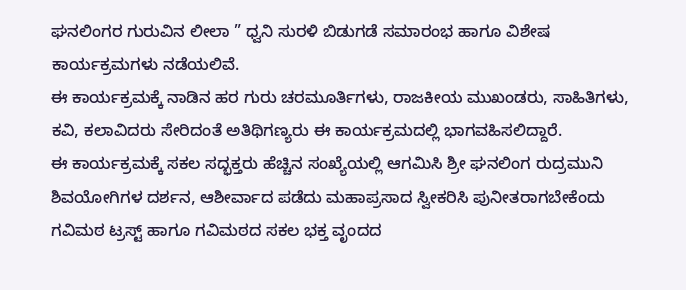ಘನಲಿಂಗರ ಗುರುವಿನ ಲೀಲಾ ” ಧ್ವನಿ ಸುರಳಿ ಬಿಡುಗಡೆ ಸಮಾರಂಭ ಹಾಗೂ ವಿಶೇಷ ಕಾರ್ಯಕ್ರಮಗಳು ನಡೆಯಲಿವೆ.
ಈ ಕಾರ್ಯಕ್ರಮಕ್ಕೆ ನಾಡಿನ ಹರ ಗುರು ಚರಮೂರ್ತಿಗಳು, ರಾಜಕೀಯ ಮುಖಂಡರು, ಸಾಹಿತಿಗಳು, ಕವಿ, ಕಲಾವಿದರು ಸೇರಿದಂತೆ ಅತಿಥಿಗಣ್ಯರು ಈ ಕಾರ್ಯಕ್ರಮದಲ್ಲಿ ಭಾಗವಹಿಸಲಿದ್ದಾರೆ.
ಈ ಕಾರ್ಯಕ್ರಮಕ್ಕೆ ಸಕಲ ಸದ್ಭಕ್ತರು ಹೆಚ್ಚಿನ ಸಂಖ್ಯೆಯಲ್ಲಿ ಆಗಮಿಸಿ ಶ್ರೀ ಘನಲಿಂಗ ರುದ್ರಮುನಿ ಶಿವಯೋಗಿಗಳ ದರ್ಶನ, ಆಶೀರ್ವಾದ ಪಡೆದು ಮಹಾಪ್ರಸಾದ ಸ್ವೀಕರಿಸಿ ಪುನೀತರಾಗಬೇಕೆಂದು ಗವಿಮಠ ಟ್ರಸ್ಟ್ ಹಾಗೂ ಗವಿಮಠದ ಸಕಲ ಭಕ್ತ ವೃಂದದ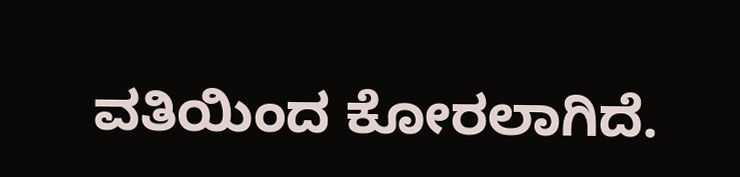ವತಿಯಿಂದ ಕೋರಲಾಗಿದೆ.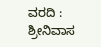ವರದಿ : ಶ್ರೀನಿವಾಸ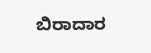ಬಿರಾದಾರ